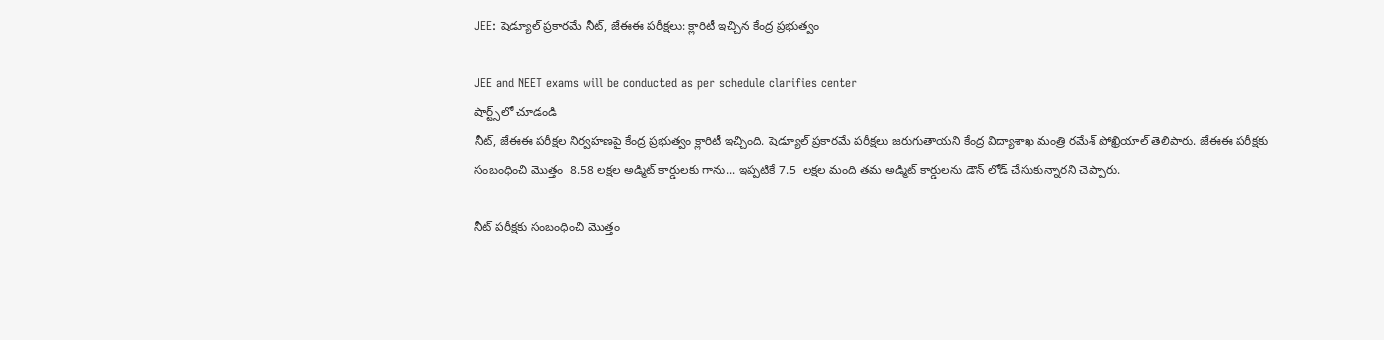JEE: షెడ్యూల్ ప్రకారమే నీట్, జేఈఈ పరీక్షలు: క్లారిటీ ఇచ్చిన కేంద్ర ప్రభుత్వం

JEE and NEET exams will be conducted as per schedule clarifies center
షార్ట్స్‌లో చూడండి
నీట్, జేఈఈ పరీక్షల నిర్వహణపై కేంద్ర ప్రభుత్వం క్లారిటీ ఇచ్చింది. షెడ్యూల్ ప్రకారమే పరీక్షలు జరుగుతాయని కేంద్ర విద్యాశాఖ మంత్రి రమేశ్ పోఖ్రియాల్ తెలిపారు. జేఈఈ పరీక్షకు సంబంధించి మొత్తం  8.58 లక్షల అడ్మిట్ కార్డులకు గాను... ఇప్పటికే 7.5  లక్షల మంది తమ అడ్మిట్ కార్డులను డౌన్ లోడ్ చేసుకున్నారని చెప్పారు.

నీట్ పరీక్షకు సంబంధించి మొత్తం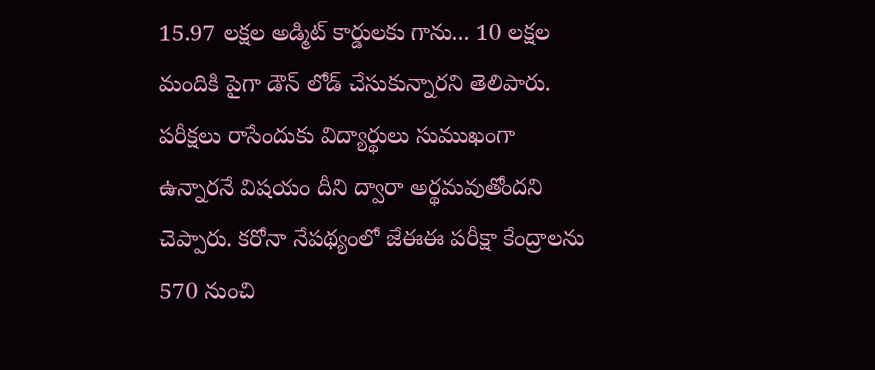15.97 లక్షల అడ్మిట్ కార్డులకు గాను... 10 లక్షల మందికి పైగా డౌన్ లోడ్ చేసుకున్నారని తెలిపారు. పరీక్షలు రాసేందుకు విద్యార్థులు సుముఖంగా ఉన్నారనే విషయం దీని ద్వారా అర్థమవుతోందని చెప్పారు. కరోనా నేపథ్యంలో జేఈఈ పరీక్షా కేంద్రాలను 570 నుంచి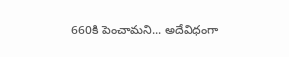660కి పెంచామని... అదేవిధంగా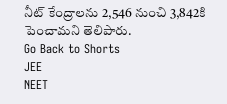నీట్ కేంద్రాలను 2,546 నుంచి 3,842కి పెంచామని తెలిపారు.
Go Back to Shorts
JEE
NEET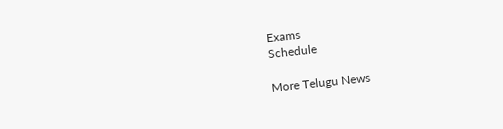Exams
Schedule

More Telugu News